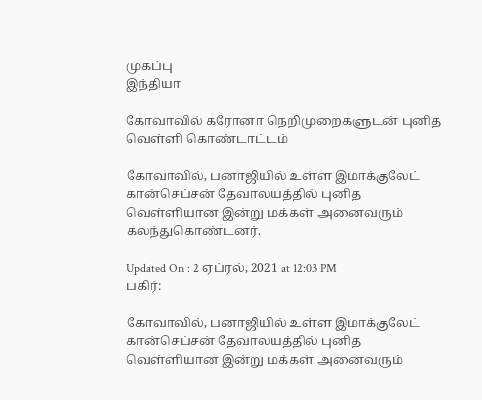முகப்பு
இந்தியா

கோவாவில் கரோனா நெறிமுறைகளுடன் புனித வெள்ளி கொண்டாட்டம்

கோவாவில், பனாஜியில் உள்ள இமாக்குலேட் கான்செப்சன் தேவாலயத்தில் புனித வெள்ளியான இன்று மக்கள் அனைவரும் கலந்துகொண்டனர்.

Updated On : 2 ஏப்ரல், 2021 at 12:03 PM
பகிர்:

கோவாவில், பனாஜியில் உள்ள இமாக்குலேட் கான்செப்சன் தேவாலயத்தில் புனித வெள்ளியான இன்று மக்கள் அனைவரும்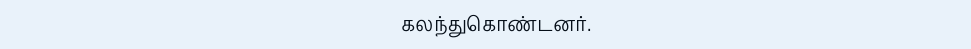கலந்துகொண்டனர்.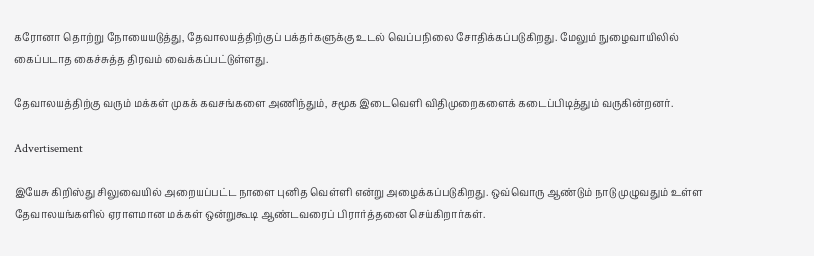கரோனா தொற்று நோயையடுத்து, தேவாலயத்திற்குப் பக்தர்களுக்கு உடல் வெப்பநிலை சோதிக்கப்படுகிறது. மேலும் நுழைவாயிலில் கைப்படாத கைச்சுத்த திரவம் வைக்கப்பட்டுள்ளது.

தேவாலயத்திற்கு வரும் மக்கள் முகக் கவசங்களை அணிந்தும், சமூக இடைவெளி விதிமுறைகளைக் கடைப்பிடித்தும் வருகின்றனர்.

Advertisement

இயேசு கிறிஸ்து சிலுவையில் அறையப்பட்ட நாளை புனித வெள்ளி என்று அழைக்கப்படுகிறது. ஒவ்வொரு ஆண்டும் நாடு முழுவதும் உள்ள தேவாலயங்களில் ஏராளமான மக்கள் ஒன்றுகூடி ஆண்டவரைப் பிரார்த்தனை செய்கிறார்கள்.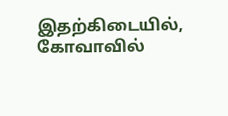இதற்கிடையில், கோவாவில்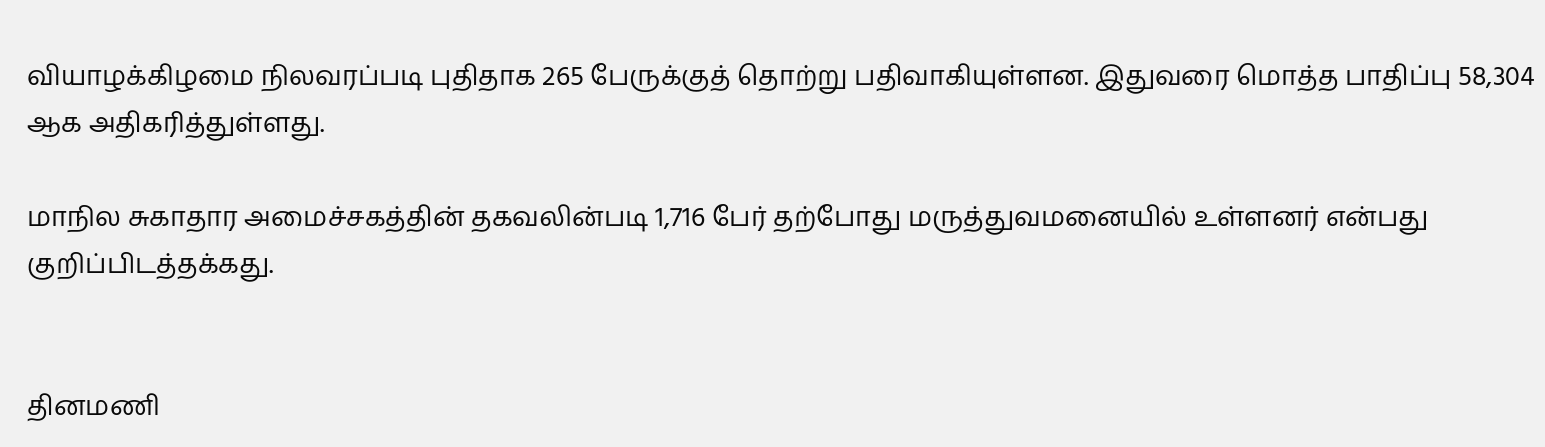வியாழக்கிழமை நிலவரப்படி புதிதாக 265 பேருக்குத் தொற்று பதிவாகியுள்ளன. இதுவரை மொத்த பாதிப்பு 58,304 ஆக அதிகரித்துள்ளது.

மாநில சுகாதார அமைச்சகத்தின் தகவலின்படி 1,716 பேர் தற்போது மருத்துவமனையில் உள்ளனர் என்பது குறிப்பிடத்தக்கது.


தினமணி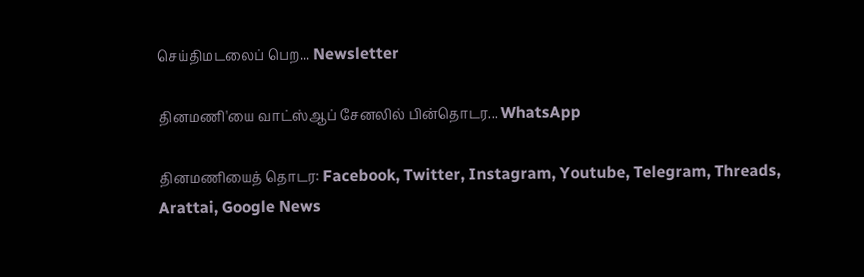செய்திமடலைப் பெற... Newsletter

தினமணி'யை வாட்ஸ்ஆப் சேனலில் பின்தொடர... WhatsApp

தினமணியைத் தொடர: Facebook, Twitter, Instagram, Youtube, Telegram, Threads, Arattai, Google News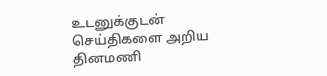உடனுக்குடன் செய்திகளை அறிய தினமணி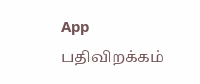App பதிவிறக்கம்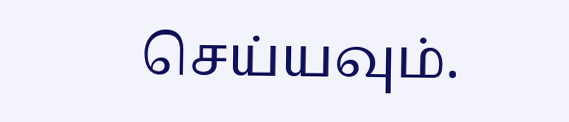செய்யவும்.